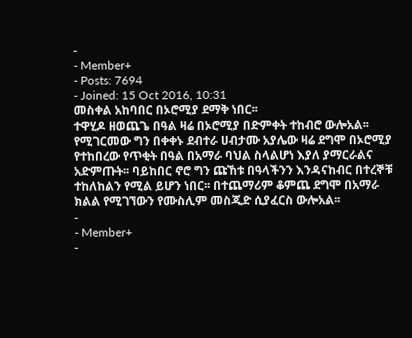-
- Member+
- Posts: 7694
- Joined: 15 Oct 2016, 10:31
መስቀል አከባበር በኦሮሚያ ደማቅ ነበር፡፡
ተዋሂዶ ዘወጨጌ በዓል ዛሬ በኦሮሚያ በድምቀት ተከብሮ ውሎአል፡፡ የሚገርመው ግን በቀቀኑ ደብተራ ሀብታሙ አያሌው ዛሬ ደግሞ በኦሮሚያ የተከበረው የጥቂት በዓል በአማራ ባህል ስላልሆነ እያለ ያማርራልና አድምጡት፡፡ ባይከበር ኖሮ ግን ጩኸቱ በዓላችንን እንዳናከብር በተረኞቹ ተከለከልን የሚል ይሆን ነበር፡፡ በተጨማሪም ቆምጨ ደግሞ በአማራ ክልል የሚገኘውን የሙስሊም መስጂድ ሲያፈርስ ውሎአል፡፡
-
- Member+
-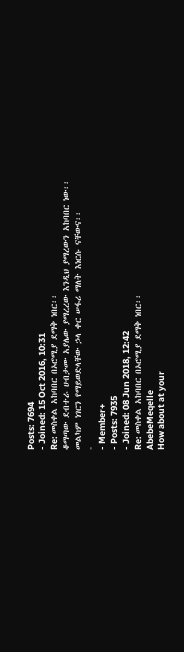Posts: 7694
- Joined: 15 Oct 2016, 10:31
Re: መስቀል አከባበር በኦሮሚያ ደማቅ ነበር፡፡
ቆማጣው ደብተራ ሀብታሙ አያሌው ያማረረው እንዲህ ያማረውን አከባበር ነው፡፡ መልካም ነገርን የማይወድላቸው ኃላ ቀር ሠፋሪ ማለት እነርሱ ናቸውና፡፡
-
- Member+
- Posts: 7935
- Joined: 08 Jun 2018, 12:42
Re: መስቀል አከባበር በኦሮሚያ ደማቅ ነበር፡፡
AbebeMeqelle
How about at your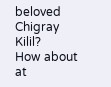beloved Chigray Kilil?
How about at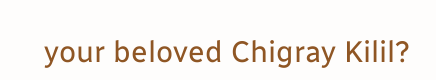your beloved Chigray Kilil?